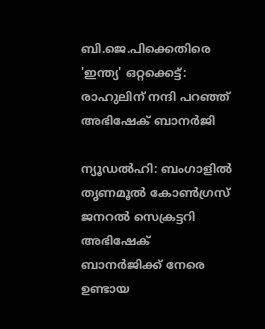ബി.ജെ.പിക്കെതിരെ 'ഇന്ത്യ' ഒറ്റക്കെട്ട്: രാഹുലിന് നന്ദി പറഞ്ഞ് അഭിഷേക് ബാനർജി

ന്യൂഡൽഹി: ബംഗാളിൽ തൃണമൂൽ കോൺഗ്രസ് ജനറൽ സെക്രട്ടറി അഭിഷേക് ബാനർജിക്ക് നേരെ ഉണ്ടായ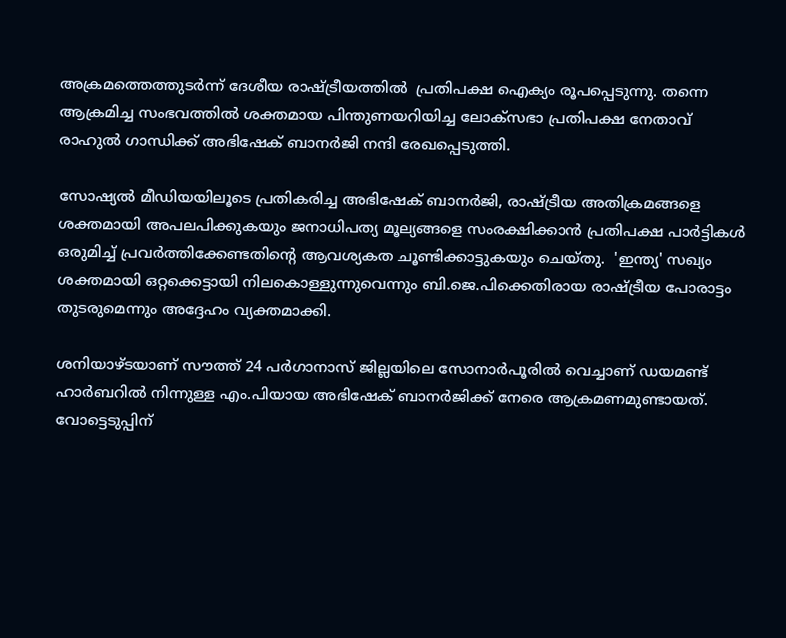അക്രമത്തെത്തുടർന്ന് ദേശീയ രാഷ്ട്രീയത്തിൽ  പ്രതിപക്ഷ ഐക്യം രൂപപ്പെടുന്നു. തന്നെ ആക്രമിച്ച സംഭവത്തിൽ ശക്തമായ പിന്തുണയറിയിച്ച ലോക്‌സഭാ പ്രതിപക്ഷ നേതാവ് രാഹുൽ ഗാന്ധിക്ക് അഭിഷേക് ബാനർജി നന്ദി രേഖപ്പെടുത്തി.

സോഷ്യൽ മീഡിയയിലൂടെ പ്രതികരിച്ച അഭിഷേക് ബാനർജി, രാഷ്ട്രീയ അതിക്രമങ്ങളെ ശക്തമായി അപലപിക്കുകയും ജനാധിപത്യ മൂല്യങ്ങളെ സംരക്ഷിക്കാൻ പ്രതിപക്ഷ പാർട്ടികൾ ഒരുമിച്ച് പ്രവർത്തിക്കേണ്ടതിന്റെ ആവശ്യകത ചൂണ്ടിക്കാട്ടുകയും ചെയ്തു.  'ഇന്ത്യ' സഖ്യം ശക്തമായി ഒറ്റക്കെട്ടായി നിലകൊള്ളുന്നുവെന്നും ബി.ജെ.പിക്കെതിരായ രാഷ്ട്രീയ പോരാട്ടം തുടരുമെന്നും അദ്ദേഹം വ്യക്തമാക്കി.

ശനിയാഴ്ടയാണ് സൗത്ത് 24 പർഗാനാസ് ജില്ലയിലെ സോനാർപൂരിൽ വെച്ചാണ് ഡയമണ്ട് ഹാർബറിൽ നിന്നുള്ള എം.പിയായ അഭിഷേക് ബാനർജിക്ക് നേരെ ആക്രമണമുണ്ടായത്. വോട്ടെടുപ്പിന്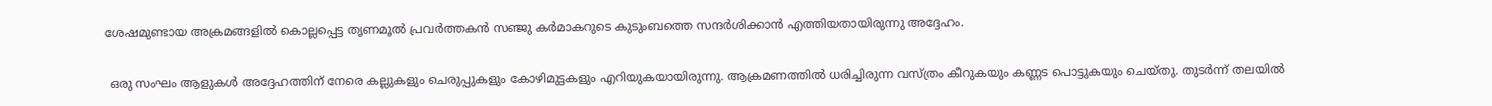ശേഷമുണ്ടായ അക്രമങ്ങളിൽ കൊല്ലപ്പെട്ട തൃണമൂൽ പ്രവർത്തകൻ സഞ്ജു കർമാകറുടെ കുടുംബത്തെ സന്ദർശിക്കാൻ എത്തിയതായിരുന്നു അദ്ദേഹം.

 ഒരു സംഘം ആളുകൾ അദ്ദേഹത്തിന് നേരെ കല്ലുകളും ചെരുപ്പുകളും കോഴിമുട്ടകളും എറിയുകയായിരുന്നു. ആക്രമണത്തിൽ ധരിച്ചിരുന്ന വസ്ത്രം കീറുകയും കണ്ണട പൊട്ടുകയും ചെയ്തു. തുടർന്ന് തലയിൽ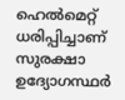ഹെൽമെറ്റ് ധരിപ്പിച്ചാണ് സുരക്ഷാ ഉദ്യോഗസ്ഥർ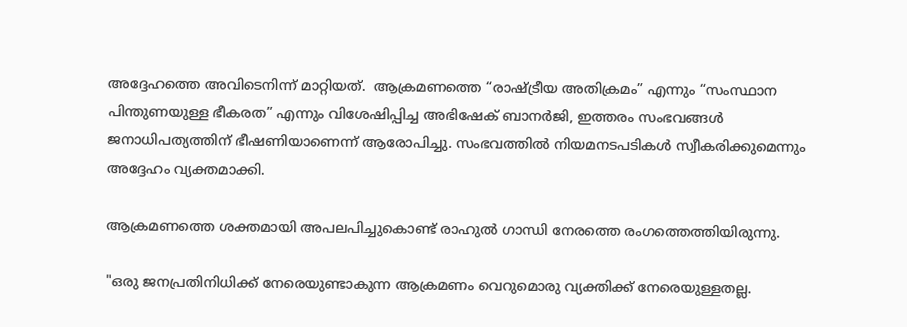അദ്ദേഹത്തെ അവിടെനിന്ന് മാറ്റിയത്.  ആക്രമണത്തെ “രാഷ്ട്രീയ അതിക്രമം” എന്നും “സംസ്ഥാന പിന്തുണയുള്ള ഭീകരത” എന്നും വിശേഷിപ്പിച്ച അഭിഷേക് ബാനർജി, ഇത്തരം സംഭവങ്ങൾ ജനാധിപത്യത്തിന് ഭീഷണിയാണെന്ന് ആരോപിച്ചു. സംഭവത്തിൽ നിയമനടപടികൾ സ്വീകരിക്കുമെന്നും അദ്ദേഹം വ്യക്തമാക്കി.

ആക്രമണത്തെ ശക്തമായി അപലപിച്ചുകൊണ്ട് രാഹുൽ ഗാന്ധി നേരത്തെ രംഗത്തെത്തിയിരുന്നു.

"ഒരു ജനപ്രതിനിധിക്ക് നേരെയുണ്ടാകുന്ന ആക്രമണം വെറുമൊരു വ്യക്തിക്ക് നേരെയുള്ളതല്ല.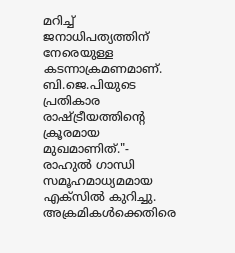മറിച്ച് ജനാധിപത്യത്തിന് നേരെയുള്ള കടന്നാക്രമണമാണ്. ബി.ജെ.പിയുടെ പ്രതികാര രാഷ്ട്രീയത്തിന്റെ ക്രൂരമായ മുഖമാണിത്."- രാഹുൽ ഗാന്ധി സമൂഹമാധ്യമമായ എക്സിൽ കുറിച്ചു. അക്രമികൾക്കെതിരെ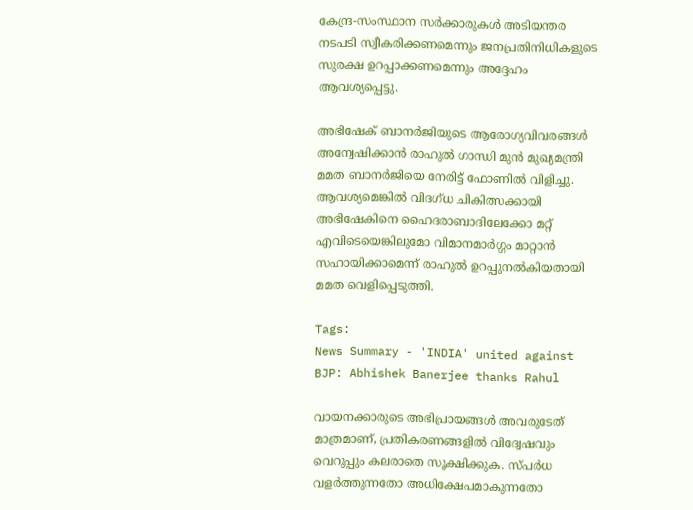കേന്ദ്ര-സംസ്ഥാന സർക്കാരുകൾ അടിയന്തര നടപടി സ്വീകരിക്കണമെന്നും ജനപ്രതിനിധികളുടെ സുരക്ഷ ഉറപ്പാക്കണമെന്നും അദ്ദേഹം ആവശ്യപ്പെട്ടു.

അഭിഷേക് ബാനർജിയുടെ ആരോഗ്യവിവരങ്ങൾ അന്വേഷിക്കാൻ രാഹുൽ ഗാന്ധി മുൻ മുഖ്യമന്ത്രി മമത ബാനർജിയെ നേരിട്ട് ഫോണിൽ വിളിച്ചു. ആവശ്യമെങ്കിൽ വിദഗ്ധ ചികിത്സക്കായി അഭിഷേകിനെ ഹൈദരാബാദിലേക്കോ മറ്റ് എവിടെയെങ്കിലുമോ വിമാനമാർഗ്ഗം മാറ്റാൻ സഹായിക്കാമെന്ന് രാഹുൽ ഉറപ്പുനൽകിയതായി മമത വെളിപ്പെടുത്തി.

Tags:
News Summary - 'INDIA' united against BJP: Abhishek Banerjee thanks Rahul

വായനക്കാരുടെ അഭിപ്രായങ്ങള്‍ അവരുടേത് മാത്രമാണ്, പ്രതികരണങ്ങളിൽ വിദ്വേഷവും വെറുപ്പും കലരാതെ സൂക്ഷിക്കുക. സ്പർധ വളർത്തുന്നതോ അധിക്ഷേപമാകുന്നതോ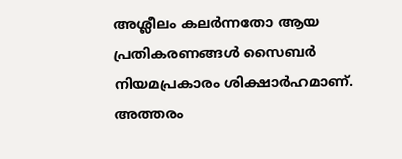അശ്ലീലം കലർന്നതോ ആയ പ്രതികരണങ്ങൾ സൈബർ നിയമപ്രകാരം ശിക്ഷാർഹമാണ്. അത്തരം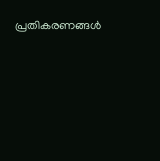പ്രതികരണങ്ങൾ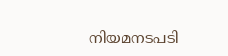നിയമനടപടി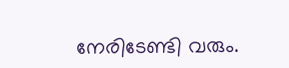നേരിടേണ്ടി വരും.